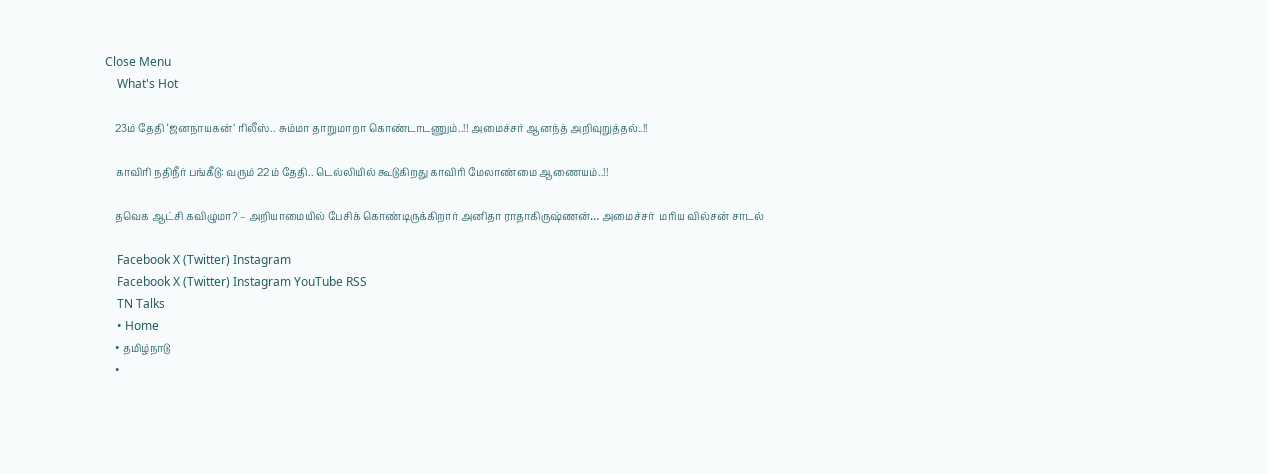Close Menu
    What's Hot

    23ம் தேதி ‘ஜனநாயகன்’ ரிலீஸ்.. சும்மா தாறுமாறா கொண்டாடணும்..!! அமைச்சர் ஆனந்த் அறிவுறுத்தல்..!!

    காவிரி நதிநீர் பங்கீடு: வரும் 22ம் தேதி.. டெல்லியில் கூடுகிறது காவிரி மேலாண்மை ஆணையம்..!!

    தவெக ஆட்சி கவிழுமா? – அறியாமையில் பேசிக் கொண்டிருக்கிறார் அனிதா ராதாகிருஷ்ணன்… அமைச்சர்  மரிய வில்சன் சாடல்

    Facebook X (Twitter) Instagram
    Facebook X (Twitter) Instagram YouTube RSS
    TN Talks
    • Home
    • தமிழ்நாடு
    •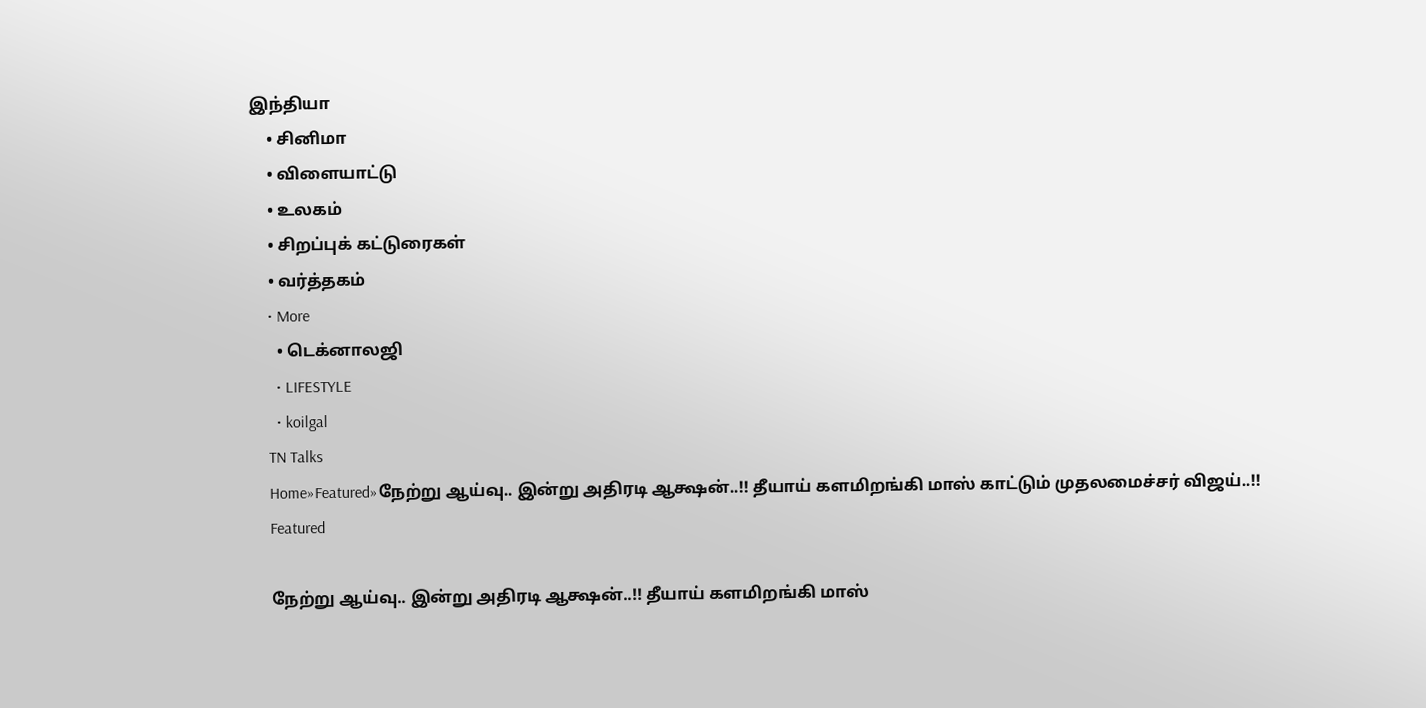இந்தியா
    • சினிமா
    • விளையாட்டு
    • உலகம்
    • சிறப்புக் கட்டுரைகள்
    • வர்த்தகம்
    • More
      • டெக்னாலஜி
      • LIFESTYLE
      • koilgal
    TN Talks
    Home»Featured»நேற்று ஆய்வு.. இன்று அதிரடி ஆக்ஷன்..!! தீயாய் களமிறங்கி மாஸ் காட்டும் முதலமைச்சர் விஜய்..!!
    Featured

    நேற்று ஆய்வு.. இன்று அதிரடி ஆக்ஷன்..!! தீயாய் களமிறங்கி மாஸ்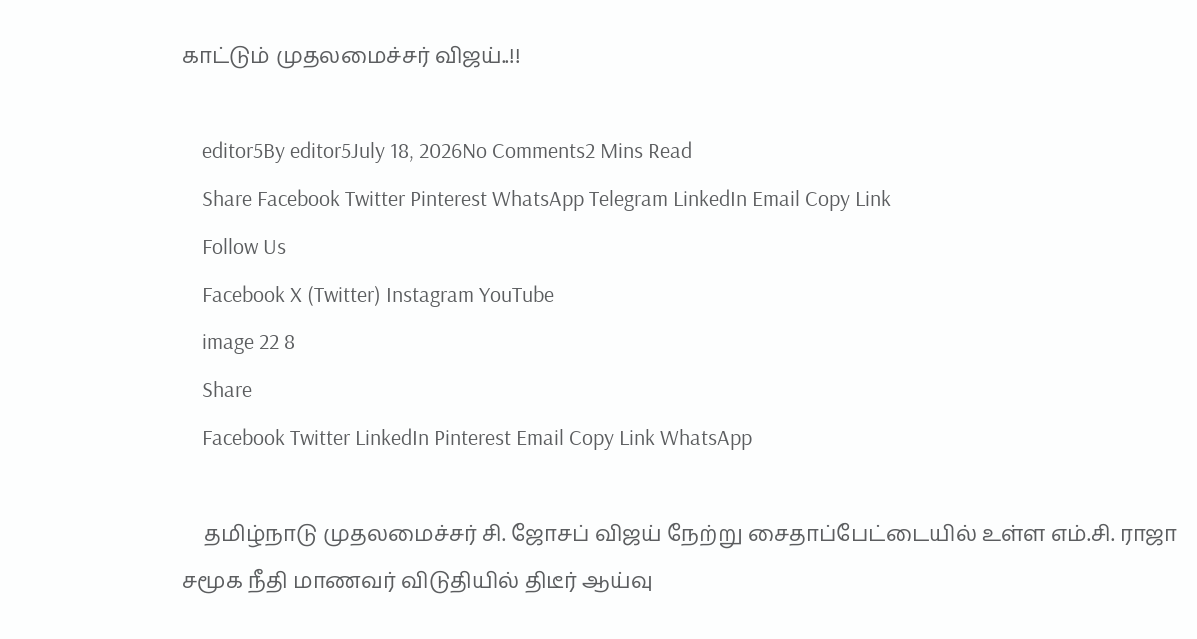காட்டும் முதலமைச்சர் விஜய்..!!

    editor5By editor5July 18, 2026No Comments2 Mins Read
    Share Facebook Twitter Pinterest WhatsApp Telegram LinkedIn Email Copy Link
    Follow Us
    Facebook X (Twitter) Instagram YouTube
    image 22 8
    Share
    Facebook Twitter LinkedIn Pinterest Email Copy Link WhatsApp

    தமிழ்நாடு முதலமைச்சர் சி. ஜோசப் விஜய் நேற்று சைதாப்பேட்டையில் உள்ள எம்.சி. ராஜா சமூக நீதி மாணவர் விடுதியில் திடீர் ஆய்வு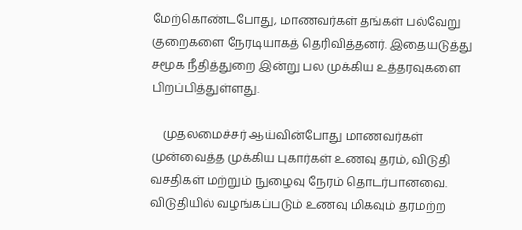மேற்கொண்டபோது, மாணவர்கள் தங்கள் பல்வேறு குறைகளை நேரடியாகத் தெரிவித்தனர். இதையடுத்து சமூக நீதித்துறை இன்று பல முக்கிய உத்தரவுகளை பிறப்பித்துள்ளது.

    முதலமைச்சர் ஆய்வின்போது மாணவர்கள் முன்வைத்த முக்கிய புகார்கள் உணவு தரம், விடுதி வசதிகள் மற்றும் நுழைவு நேரம் தொடர்பானவை. விடுதியில் வழங்கப்படும் உணவு மிகவும் தரமற்ற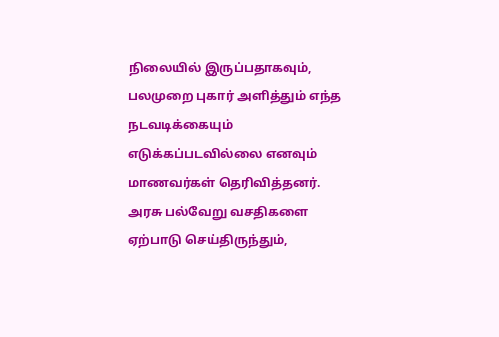நிலையில் இருப்பதாகவும், பலமுறை புகார் அளித்தும் எந்த நடவடிக்கையும் எடுக்கப்படவில்லை எனவும் மாணவர்கள் தெரிவித்தனர். அரசு பல்வேறு வசதிகளை ஏற்பாடு செய்திருந்தும்,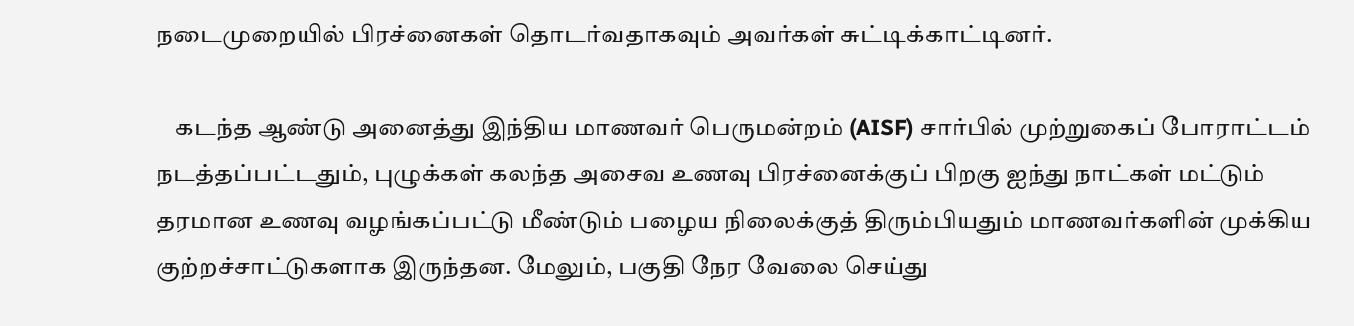நடைமுறையில் பிரச்னைகள் தொடர்வதாகவும் அவர்கள் சுட்டிக்காட்டினர்.

    கடந்த ஆண்டு அனைத்து இந்திய மாணவர் பெருமன்றம் (AISF) சார்பில் முற்றுகைப் போராட்டம் நடத்தப்பட்டதும், புழுக்கள் கலந்த அசைவ உணவு பிரச்னைக்குப் பிறகு ஐந்து நாட்கள் மட்டும் தரமான உணவு வழங்கப்பட்டு மீண்டும் பழைய நிலைக்குத் திரும்பியதும் மாணவர்களின் முக்கிய குற்றச்சாட்டுகளாக இருந்தன. மேலும், பகுதி நேர வேலை செய்து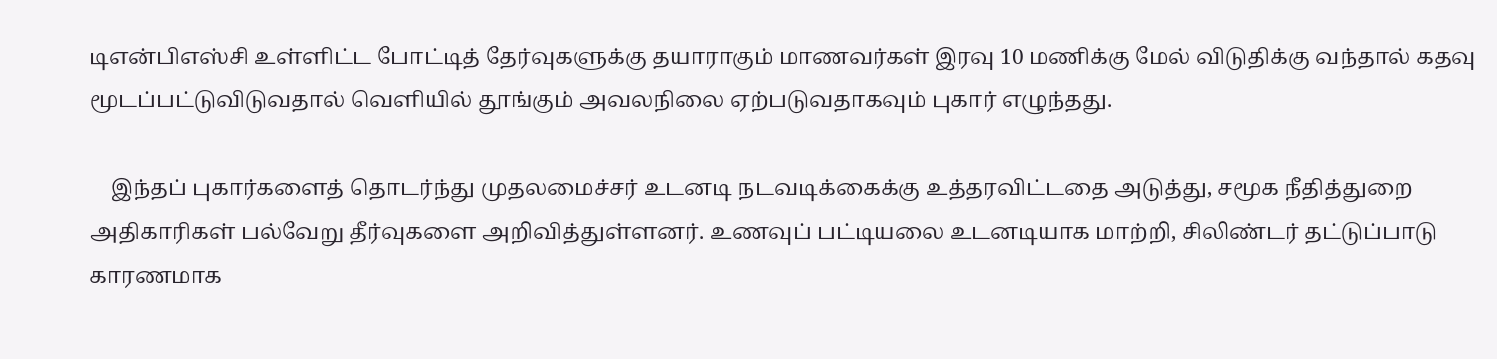டிஎன்பிஎஸ்சி உள்ளிட்ட போட்டித் தேர்வுகளுக்கு தயாராகும் மாணவர்கள் இரவு 10 மணிக்கு மேல் விடுதிக்கு வந்தால் கதவு மூடப்பட்டுவிடுவதால் வெளியில் தூங்கும் அவலநிலை ஏற்படுவதாகவும் புகார் எழுந்தது.

    இந்தப் புகார்களைத் தொடர்ந்து முதலமைச்சர் உடனடி நடவடிக்கைக்கு உத்தரவிட்டதை அடுத்து, சமூக நீதித்துறை அதிகாரிகள் பல்வேறு தீர்வுகளை அறிவித்துள்ளனர். உணவுப் பட்டியலை உடனடியாக மாற்றி, சிலிண்டர் தட்டுப்பாடு காரணமாக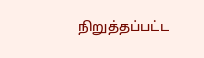நிறுத்தப்பட்ட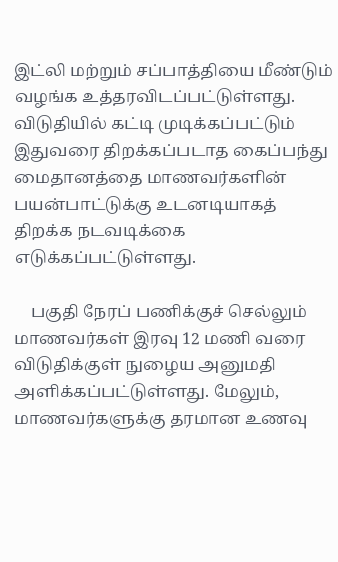இட்லி மற்றும் சப்பாத்தியை மீண்டும் வழங்க உத்தரவிடப்பட்டுள்ளது. விடுதியில் கட்டி முடிக்கப்பட்டும் இதுவரை திறக்கப்படாத கைப்பந்து மைதானத்தை மாணவர்களின் பயன்பாட்டுக்கு உடனடியாகத் திறக்க நடவடிக்கை எடுக்கப்பட்டுள்ளது.

    பகுதி நேரப் பணிக்குச் செல்லும் மாணவர்கள் இரவு 12 மணி வரை விடுதிக்குள் நுழைய அனுமதி அளிக்கப்பட்டுள்ளது. மேலும், மாணவர்களுக்கு தரமான உணவு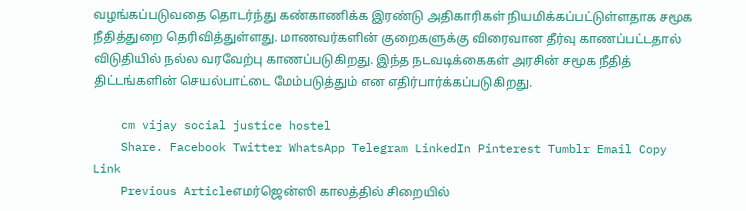வழங்கப்படுவதை தொடர்ந்து கண்காணிக்க இரண்டு அதிகாரிகள் நியமிக்கப்பட்டுள்ளதாக சமூக நீதித்துறை தெரிவித்துள்ளது. மாணவர்களின் குறைகளுக்கு விரைவான தீர்வு காணப்பட்டதால் விடுதியில் நல்ல வரவேற்பு காணப்படுகிறது. இந்த நடவடிக்கைகள் அரசின் சமூக நீதித் திட்டங்களின் செயல்பாட்டை மேம்படுத்தும் என எதிர்பார்க்கப்படுகிறது.

    cm vijay social justice hostel
    Share. Facebook Twitter WhatsApp Telegram LinkedIn Pinterest Tumblr Email Copy Link
    Previous Articleஎமர்ஜென்ஸி காலத்தில் சிறையில்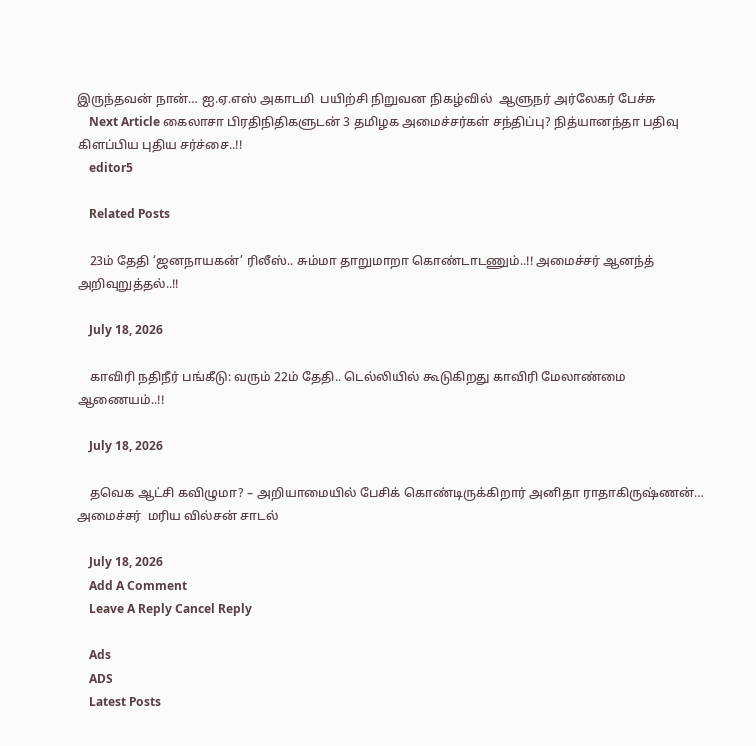இருந்தவன் நான்… ஐ.ஏ.எஸ் அகாடமி  பயிற்சி நிறுவன நிகழ்வில்  ஆளுநர் அர்லேகர் பேச்சு
    Next Article கைலாசா பிரதிநிதிகளுடன் 3 தமிழக அமைச்சர்கள் சந்திப்பு? நித்யானந்தா பதிவு கிளப்பிய புதிய சர்ச்சை..!!
    editor5

    Related Posts

    23ம் தேதி ‘ஜனநாயகன்’ ரிலீஸ்.. சும்மா தாறுமாறா கொண்டாடணும்..!! அமைச்சர் ஆனந்த் அறிவுறுத்தல்..!!

    July 18, 2026

    காவிரி நதிநீர் பங்கீடு: வரும் 22ம் தேதி.. டெல்லியில் கூடுகிறது காவிரி மேலாண்மை ஆணையம்..!!

    July 18, 2026

    தவெக ஆட்சி கவிழுமா? – அறியாமையில் பேசிக் கொண்டிருக்கிறார் அனிதா ராதாகிருஷ்ணன்… அமைச்சர்  மரிய வில்சன் சாடல்

    July 18, 2026
    Add A Comment
    Leave A Reply Cancel Reply

    Ads
    ADS
    Latest Posts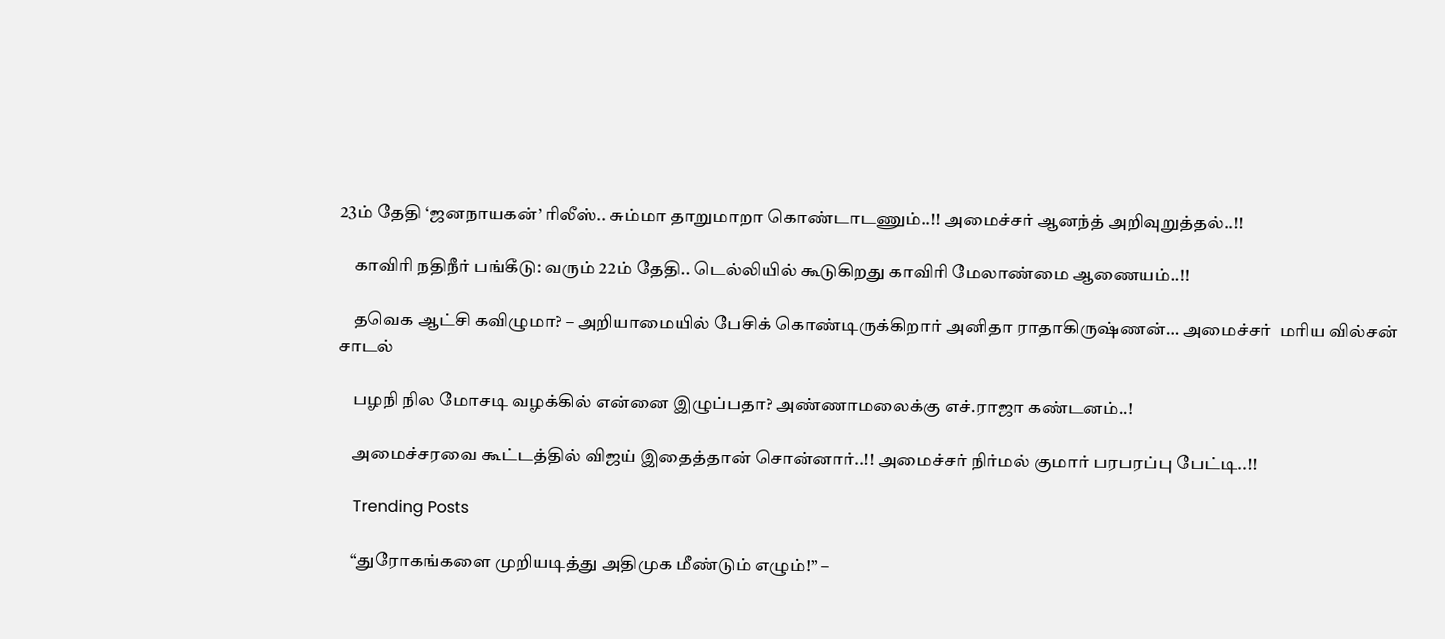23ம் தேதி ‘ஜனநாயகன்’ ரிலீஸ்.. சும்மா தாறுமாறா கொண்டாடணும்..!! அமைச்சர் ஆனந்த் அறிவுறுத்தல்..!!

    காவிரி நதிநீர் பங்கீடு: வரும் 22ம் தேதி.. டெல்லியில் கூடுகிறது காவிரி மேலாண்மை ஆணையம்..!!

    தவெக ஆட்சி கவிழுமா? – அறியாமையில் பேசிக் கொண்டிருக்கிறார் அனிதா ராதாகிருஷ்ணன்… அமைச்சர்  மரிய வில்சன் சாடல்

    பழநி நில மோசடி வழக்கில் என்னை இழுப்பதா? அண்ணாமலைக்கு எச்.ராஜா கண்டனம்..!

    அமைச்சரவை கூட்டத்தில் விஜய் இதைத்தான் சொன்னார்..!! அமைச்சர் நிர்மல் குமார் பரபரப்பு பேட்டி..!!

    Trending Posts

    “துரோகங்களை முறியடித்து அதிமுக மீண்டும் எழும்!” –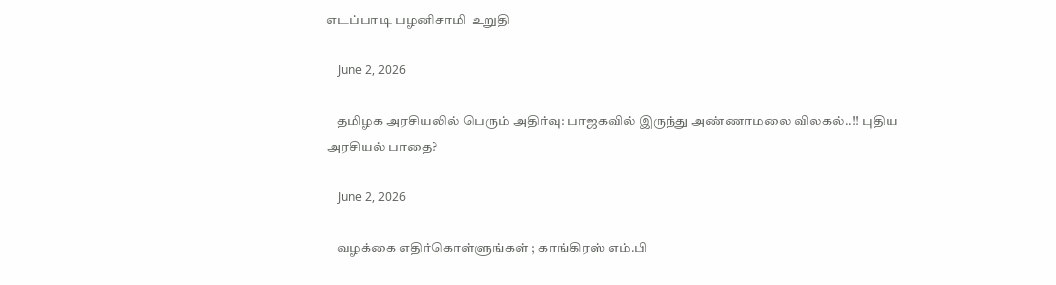எடப்பாடி பழனிசாமி  உறுதி

    June 2, 2026

    தமிழக அரசியலில் பெரும் அதிர்வு: பாஜகவில் இருந்து அண்ணாமலை விலகல்..!! புதிய அரசியல் பாதை?

    June 2, 2026

    வழக்கை எதிர்கொள்ளுங்கள் ; காங்கிரஸ் எம்.பி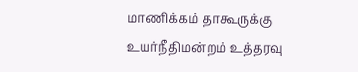மாணிக்கம் தாகூருக்கு உயர்நீதிமன்றம் உத்தரவு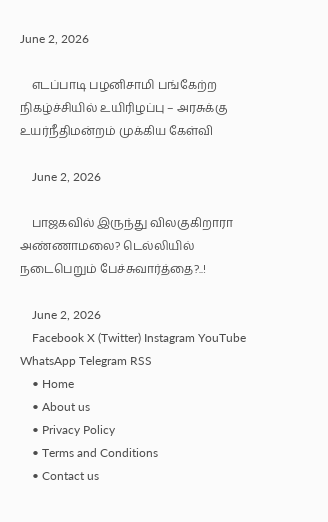June 2, 2026

    எடப்பாடி பழனிசாமி பங்கேற்ற நிகழ்ச்சியில் உயிரிழப்பு – அரசுக்கு உயர்நீதிமன்றம் முக்கிய கேள்வி

    June 2, 2026

    பாஜகவில் இருந்து விலகுகிறாரா அண்ணாமலை? டெல்லியில் நடைபெறும் பேச்சுவார்த்தை?..!

    June 2, 2026
    Facebook X (Twitter) Instagram YouTube WhatsApp Telegram RSS
    • Home
    • About us
    • Privacy Policy
    • Terms and Conditions
    • Contact us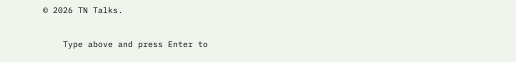© 2026 TN Talks.

    Type above and press Enter to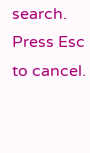search. Press Esc to cancel.